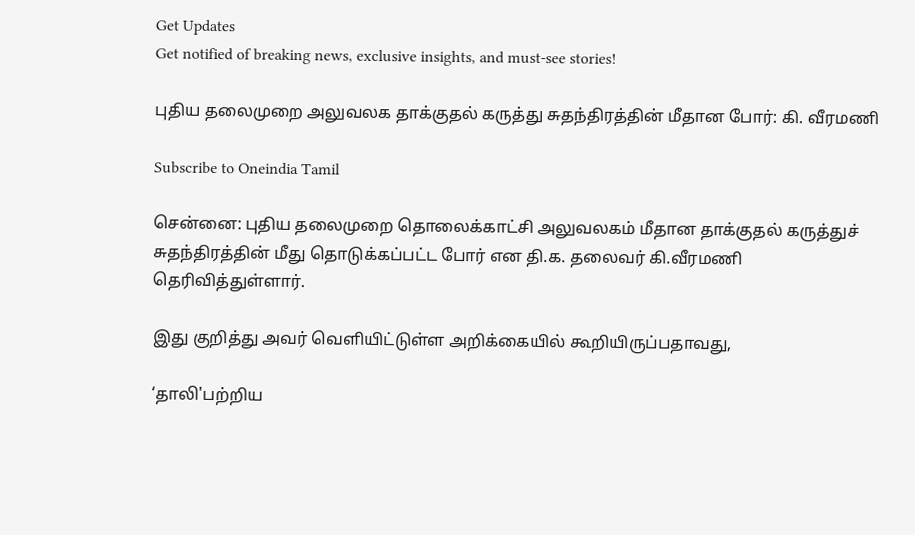Get Updates
Get notified of breaking news, exclusive insights, and must-see stories!

புதிய தலைமுறை அலுவலக தாக்குதல் கருத்து சுதந்திரத்தின் மீதான போர்: கி. வீரமணி

Subscribe to Oneindia Tamil

சென்னை: புதிய தலைமுறை தொலைக்காட்சி அலுவலகம் மீதான தாக்குதல் கருத்துச் சுதந்திரத்தின் மீது தொடுக்கப்பட்ட போர் என தி.க. தலைவர் கி.வீரமணி தெரிவித்துள்ளார்.

இது குறித்து அவர் வெளியிட்டுள்ள அறிக்கையில் கூறியிருப்பதாவது,

‘தாலி'பற்றிய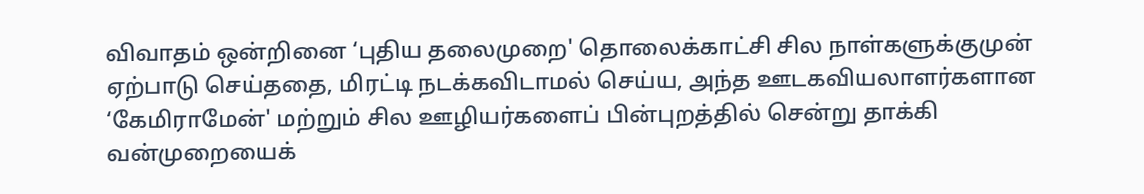விவாதம் ஒன்றினை ‘புதிய தலைமுறை' தொலைக்காட்சி சில நாள்களுக்குமுன் ஏற்பாடு செய்ததை, மிரட்டி நடக்கவிடாமல் செய்ய, அந்த ஊடகவியலாளர்களான ‘கேமிராமேன்' மற்றும் சில ஊழியர்களைப் பின்புறத்தில் சென்று தாக்கி வன்முறையைக்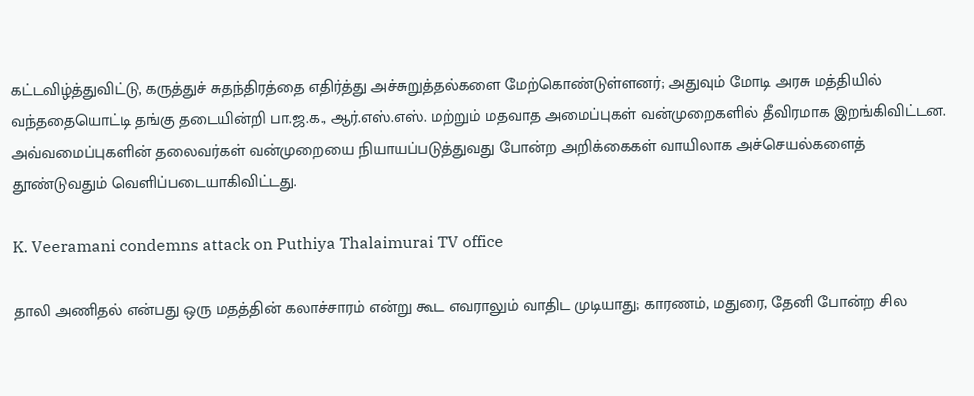கட்டவிழ்த்துவிட்டு, கருத்துச் சுதந்திரத்தை எதிர்த்து அச்சுறுத்தல்களை மேற்கொண்டுள்ளனர்; அதுவும் மோடி அரசு மத்தியில் வந்ததையொட்டி தங்கு தடையின்றி பா.ஜ.க., ஆர்.எஸ்.எஸ். மற்றும் மதவாத அமைப்புகள் வன்முறைகளில் தீவிரமாக இறங்கிவிட்டன. அவ்வமைப்புகளின் தலைவர்கள் வன்முறையை நியாயப்படுத்துவது போன்ற அறிக்கைகள் வாயிலாக அச்செயல்களைத் தூண்டுவதும் வெளிப்படையாகிவிட்டது.

K. Veeramani condemns attack on Puthiya Thalaimurai TV office

தாலி அணிதல் என்பது ஒரு மதத்தின் கலாச்சாரம் என்று கூட எவராலும் வாதிட முடியாது; காரணம், மதுரை, தேனி போன்ற சில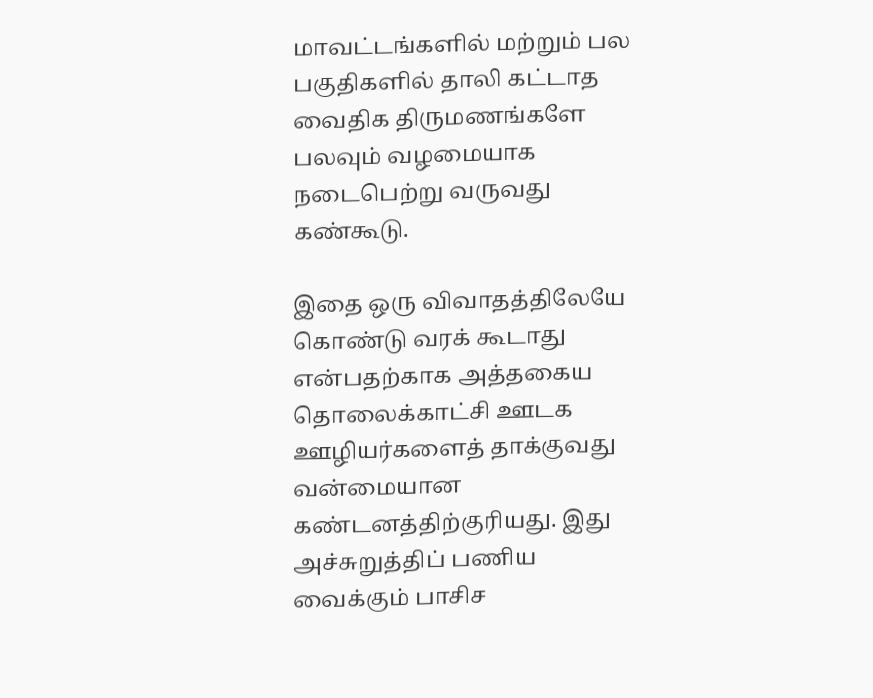மாவட்டங்களில் மற்றும் பல பகுதிகளில் தாலி கட்டாத வைதிக திருமணங்களே பலவும் வழமையாக நடைபெற்று வருவது கண்கூடு.

இதை ஒரு விவாதத்திலேயே கொண்டு வரக் கூடாது என்பதற்காக அத்தகைய தொலைக்காட்சி ஊடக ஊழியர்களைத் தாக்குவது வன்மையான கண்டனத்திற்குரியது. இது அச்சுறுத்திப் பணிய வைக்கும் பாசிச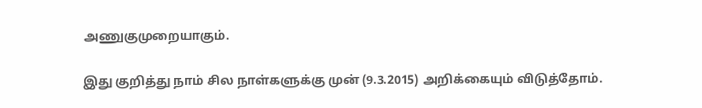அணுகுமுறையாகும்.

இது குறித்து நாம் சில நாள்களுக்கு முன் (9.3.2015) அறிக்கையும் விடுத்தோம்.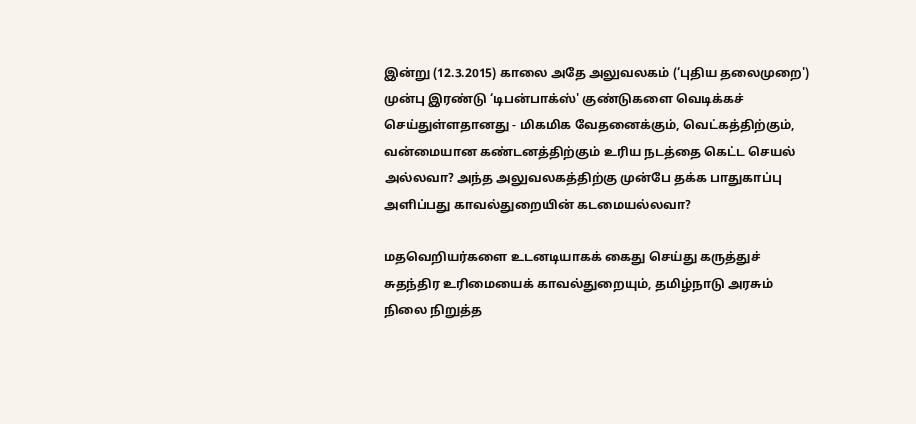இன்று (12.3.2015) காலை அதே அலுவலகம் (‘புதிய தலைமுறை') முன்பு இரண்டு ‘டிபன்பாக்ஸ்' குண்டுகளை வெடிக்கச் செய்துள்ளதானது - மிகமிக வேதனைக்கும், வெட்கத்திற்கும், வன்மையான கண்டனத்திற்கும் உரிய நடத்தை கெட்ட செயல் அல்லவா? அந்த அலுவலகத்திற்கு முன்பே தக்க பாதுகாப்பு அளிப்பது காவல்துறையின் கடமையல்லவா?

மதவெறியர்களை உடனடியாகக் கைது செய்து கருத்துச் சுதந்திர உரிமையைக் காவல்துறையும், தமிழ்நாடு அரசும் நிலை நிறுத்த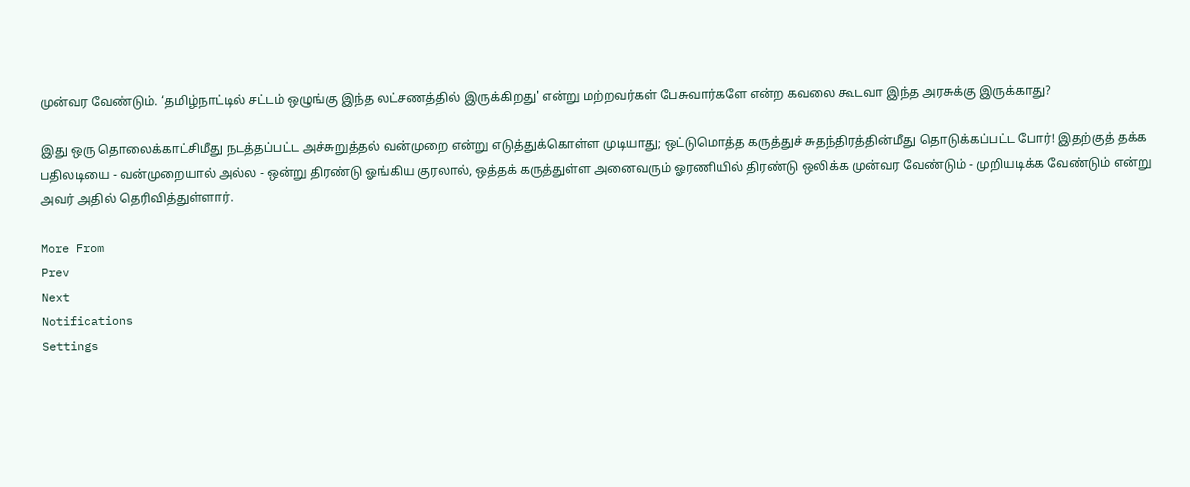முன்வர வேண்டும். ‘தமிழ்நாட்டில் சட்டம் ஒழுங்கு இந்த லட்சணத்தில் இருக்கிறது' என்று மற்றவர்கள் பேசுவார்களே என்ற கவலை கூடவா இந்த அரசுக்கு இருக்காது?

இது ஒரு தொலைக்காட்சிமீது நடத்தப்பட்ட அச்சுறுத்தல் வன்முறை என்று எடுத்துக்கொள்ள முடியாது; ஒட்டுமொத்த கருத்துச் சுதந்திரத்தின்மீது தொடுக்கப்பட்ட போர்! இதற்குத் தக்க பதிலடியை - வன்முறையால் அல்ல - ஒன்று திரண்டு ஓங்கிய குரலால், ஒத்தக் கருத்துள்ள அனைவரும் ஓரணியில் திரண்டு ஒலிக்க முன்வர வேண்டும் - முறியடிக்க வேண்டும் என்று அவர் அதில் தெரிவித்துள்ளார்.

More From
Prev
Next
Notifications
Settings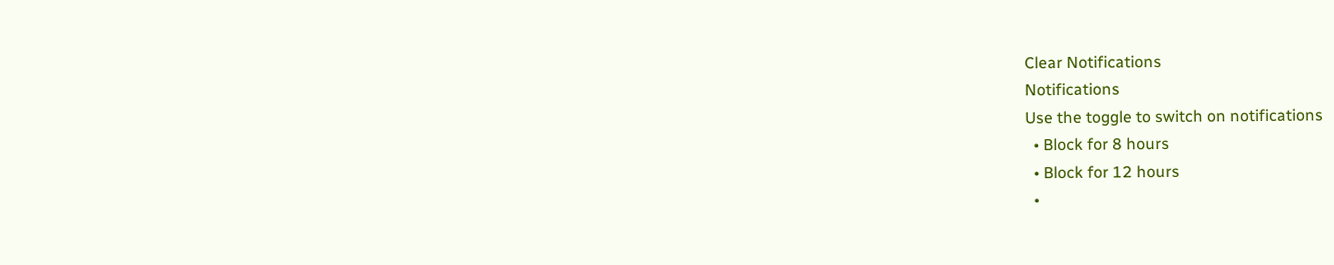Clear Notifications
Notifications
Use the toggle to switch on notifications
  • Block for 8 hours
  • Block for 12 hours
  •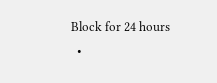Block for 24 hours
  •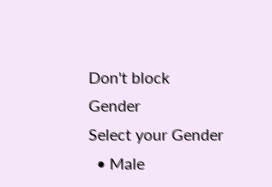Don't block
Gender
Select your Gender
  • Male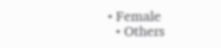• Female
  • Others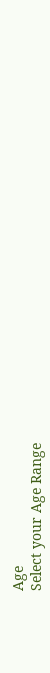Age
Select your Age Range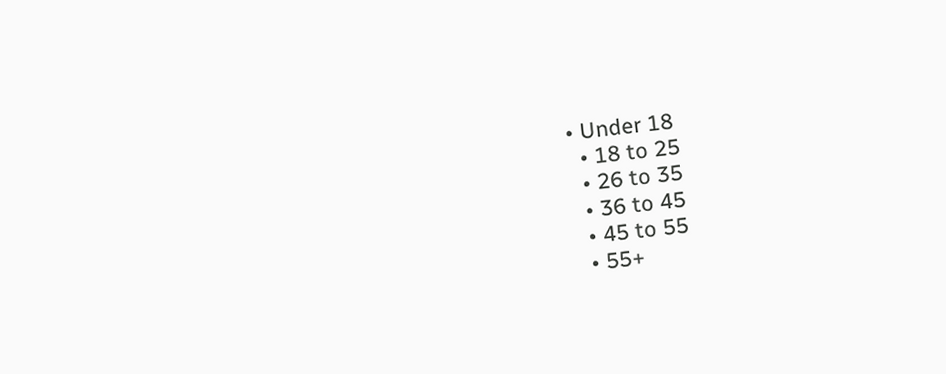• Under 18
  • 18 to 25
  • 26 to 35
  • 36 to 45
  • 45 to 55
  • 55+